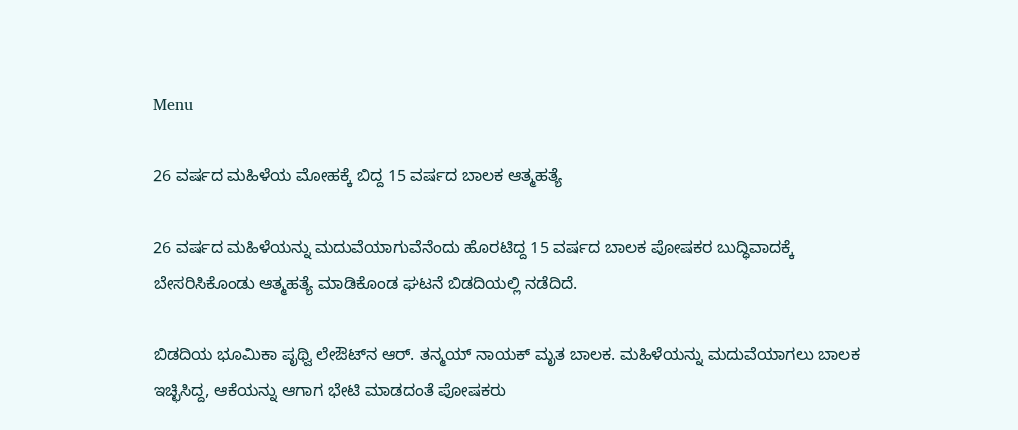Menu

26 ವರ್ಷದ ಮಹಿಳೆಯ ಮೋಹಕ್ಕೆ ಬಿದ್ದ 15 ವರ್ಷದ ಬಾಲಕ ಆತ್ಮಹತ್ಯೆ

26 ವರ್ಷದ ಮಹಿಳೆಯನ್ನು ಮದುವೆಯಾಗುವೆನೆಂದು ಹೊರಟಿದ್ದ 15 ವರ್ಷದ ಬಾಲಕ ಪೋಷಕರ ಬುದ್ಧಿವಾದಕ್ಕೆ ಬೇಸರಿಸಿಕೊಂಡು ಆತ್ಮಹತ್ಯೆ ಮಾಡಿಕೊಂಡ ಘಟನೆ ಬಿಡದಿಯಲ್ಲಿ ನಡೆದಿದೆ.

ಬಿಡದಿಯ ಭೂಮಿಕಾ ಪೃಥ್ವಿ ಲೇಔಟ್‌ನ ಆರ್. ತನ್ಮಯ್ ನಾಯಕ್ ಮೃತ ಬಾಲಕ. ಮಹಿಳೆಯನ್ನು ಮದುವೆಯಾಗಲು ಬಾಲಕ ಇಚ್ಛಿಸಿದ್ದ, ಆಕೆಯನ್ನು ಆಗಾಗ ಭೇಟಿ ಮಾಡದಂತೆ ಪೋಷಕರು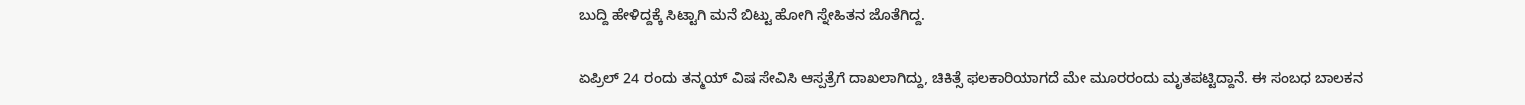ಬುದ್ದಿ ಹೇಳಿದ್ದಕ್ಕೆ ಸಿಟ್ಟಾಗಿ ಮನೆ ಬಿಟ್ಟು ಹೋಗಿ ಸ್ನೇಹಿತನ ಜೊತೆಗಿದ್ದ.

ಏಪ್ರಿಲ್ 24 ರಂದು ತನ್ಮಯ್ ವಿಷ ಸೇವಿಸಿ ಆಸ್ಪತ್ರೆಗೆ ದಾಖಲಾಗಿದ್ದು, ಚಿಕಿತ್ಸೆ ಫಲಕಾರಿಯಾಗದೆ ಮೇ ಮೂರರಂದು ಮೃತಪಟ್ಟಿದ್ದಾನೆ. ಈ ಸಂಬಧ ಬಾಲಕನ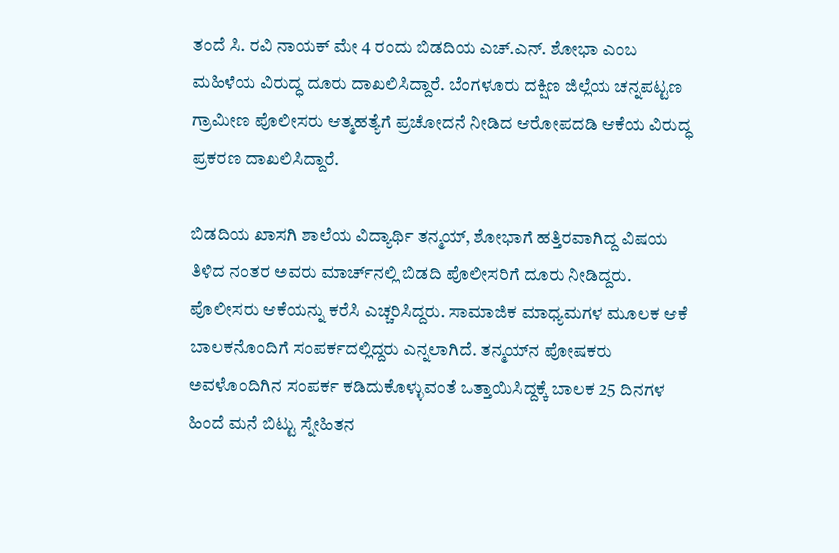ತಂದೆ ಸಿ. ರವಿ ನಾಯಕ್ ಮೇ 4 ರಂದು ಬಿಡದಿಯ ಎಚ್.ಎನ್. ಶೋಭಾ ಎಂಬ ಮಹಿಳೆಯ ವಿರುದ್ಧ ದೂರು ದಾಖಲಿಸಿದ್ದಾರೆ. ಬೆಂಗಳೂರು ದಕ್ಷಿಣ ಜಿಲ್ಲೆಯ ಚನ್ನಪಟ್ಟಣ ಗ್ರಾಮೀಣ ಪೊಲೀಸರು ಆತ್ಮಹತ್ಯೆಗೆ ಪ್ರಚೋದನೆ ನೀಡಿದ ಆರೋಪದಡಿ ಆಕೆಯ ವಿರುದ್ಧ ಪ್ರಕರಣ ದಾಖಲಿಸಿದ್ದಾರೆ.

ಬಿಡದಿಯ ಖಾಸಗಿ ಶಾಲೆಯ ವಿದ್ಯಾರ್ಥಿ ತನ್ಮಯ್, ಶೋಭಾಗೆ ಹತ್ತಿರವಾಗಿದ್ದ ವಿಷಯ ತಿಳಿದ ನಂತರ ಅವರು ಮಾರ್ಚ್‌ನಲ್ಲಿ ಬಿಡದಿ ಪೊಲೀಸರಿಗೆ ದೂರು ನೀಡಿದ್ದರು. ಪೊಲೀಸರು ಆಕೆಯನ್ನು ಕರೆಸಿ ಎಚ್ಚರಿಸಿದ್ದರು. ಸಾಮಾಜಿಕ ಮಾಧ್ಯಮಗಳ ಮೂಲಕ ಆಕೆ ಬಾಲಕನೊಂದಿಗೆ ಸಂಪರ್ಕದಲ್ಲಿದ್ದರು ಎನ್ನಲಾಗಿದೆ. ತನ್ಮಯ್‌ನ ಪೋಷಕರು ಅವಳೊಂದಿಗಿನ ಸಂಪರ್ಕ ಕಡಿದುಕೊಳ್ಳುವಂತೆ ಒತ್ತಾಯಿಸಿದ್ದಕ್ಕೆ ಬಾಲಕ 25 ದಿನಗಳ ಹಿಂದೆ ಮನೆ ಬಿಟ್ಟು ಸ್ನೇಹಿತನ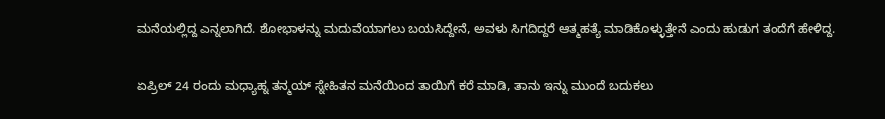ಮನೆಯಲ್ಲಿದ್ದ ಎನ್ನಲಾಗಿದೆ. ಶೋಭಾಳನ್ನು ಮದುವೆಯಾಗಲು ಬಯಸಿದ್ದೇನೆ, ಅವಳು ಸಿಗದಿದ್ದರೆ ಆತ್ಮಹತ್ಯೆ ಮಾಡಿಕೊಳ್ಳುತ್ತೇನೆ ಎಂದು ಹುಡುಗ ತಂದೆಗೆ ಹೇಳಿದ್ದ.

ಏಪ್ರಿಲ್ 24 ರಂದು ಮಧ್ಯಾಹ್ನ ತನ್ಮಯ್ ಸ್ನೇಹಿತನ ಮನೆಯಿಂದ ತಾಯಿಗೆ ಕರೆ ಮಾಡಿ, ತಾನು ಇನ್ನು ಮುಂದೆ ಬದುಕಲು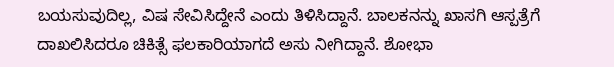ಬಯಸುವುದಿಲ್ಲ, ವಿಷ ಸೇವಿಸಿದ್ದೇನೆ ಎಂದು ತಿಳಿಸಿದ್ದಾನೆ. ಬಾಲಕನನ್ನು ಖಾಸಗಿ ಆಸ್ಪತ್ರೆಗೆ ದಾಖಲಿಸಿದರೂ ಚಿಕಿತ್ಸೆ ಫಲಕಾರಿಯಾಗದೆ ಅಸು ನೀಗಿದ್ದಾನೆ. ಶೋಭಾ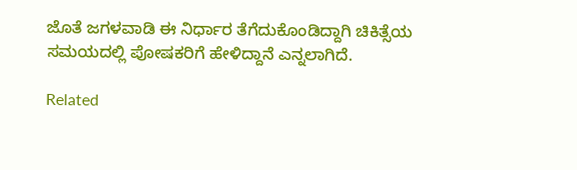ಜೊತೆ ಜಗಳವಾಡಿ ಈ ನಿರ್ಧಾರ ತೆಗೆದುಕೊಂಡಿದ್ದಾಗಿ ಚಿಕಿತ್ಸೆಯ ಸಮಯದಲ್ಲಿ ಪೋಷಕರಿಗೆ ಹೇಳಿದ್ದಾನೆ ಎನ್ನಲಾಗಿದೆ.

Related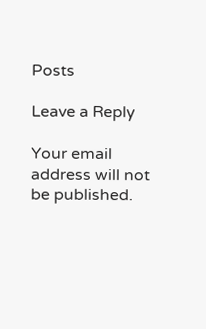Posts

Leave a Reply

Your email address will not be published.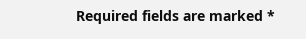Required fields are marked *